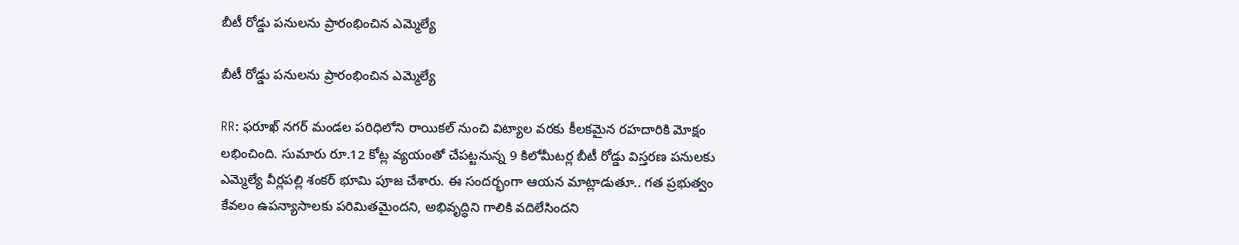బీటీ రోడ్డు పనులను ప్రారంభించిన ఎమ్మెల్యే

బీటీ రోడ్డు పనులను ప్రారంభించిన ఎమ్మెల్యే

RR: ఫరూఖ్ నగర్ మండల పరిధిలోని రాయికల్ నుంచి విట్యాల వరకు కీలకమైన రహదారికి మోక్షం లభించింది. సుమారు రూ.12 కోట్ల వ్యయంతో చేపట్టనున్న 9 కిలోమీటర్ల బీటీ రోడ్డు విస్తరణ పనులకు ఎమ్మెల్యే వీర్లపల్లి శంకర్ భూమి పూజ చేశారు. ఈ సందర్భంగా ఆయన మాట్లాడుతూ.. గత ప్రభుత్వం కేవలం ఉపన్యాసాలకు పరిమితమైందని, అభివృద్ధిని గాలికి వదిలేసిందని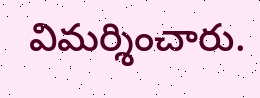విమర్శించారు.